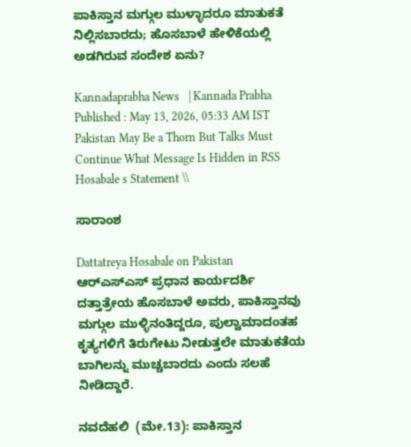ಪಾಕಿಸ್ತಾನ ಮಗ್ಗುಲ ಮುಳ್ಳಾದರೂ ಮಾತುಕತೆ ನಿಲ್ಲಿಸಬಾರದು; ಹೊಸಬಾಳೆ ಹೇಳಿಕೆಯಲ್ಲಿ ಅಡಗಿರುವ ಸಂದೇಶ ಏನು?

Kannadaprabha News   | Kannada Prabha
Published : May 13, 2026, 05:33 AM IST
Pakistan May Be a Thorn But Talks Must Continue What Message Is Hidden in RSS Hosabale s Statement \\

ಸಾರಾಂಶ

Dattatreya Hosabale on Pakistan ಆರ್‌ಎಸ್‌ಎಸ್‌ ಪ್ರಧಾನ ಕಾರ್ಯದರ್ಶಿ ದತ್ತಾತ್ರೇಯ ಹೊಸಬಾಳೆ ಅವರು, ಪಾಕಿಸ್ತಾನವು ಮಗ್ಗುಲ ಮುಳ್ಳಿನಂತಿದ್ದರೂ, ಪುಲ್ವಾಮಾದಂತಹ ಕೃತ್ಯಗಳಿಗೆ ತಿರುಗೇಟು ನೀಡುತ್ತಲೇ ಮಾತುಕತೆಯ ಬಾಗಿಲನ್ನು ಮುಚ್ಚಬಾರದು ಎಂದು ಸಲಹೆ ನೀಡಿದ್ದಾರೆ.

ನವದೆಹಲಿ  (ಮೇ.13): ಪಾಕಿಸ್ತಾನ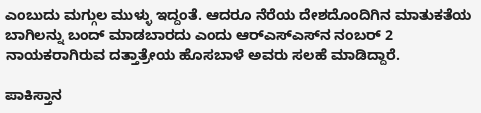ಎಂಬುದು ಮಗ್ಗುಲ ಮುಳ್ಳು ಇದ್ದಂತೆ. ಆದರೂ ನೆರೆಯ ದೇಶದೊಂದಿಗಿನ ಮಾತುಕತೆಯ ಬಾಗಿಲನ್ನು ಬಂದ್‌ ಮಾಡಬಾರದು ಎಂದು ಆರ್‌ಎಸ್‌ಎಸ್‌ನ ನಂಬರ್ 2 ನಾಯಕರಾಗಿರುವ ದತ್ತಾತ್ರೇಯ ಹೊಸಬಾಳೆ ಅವರು ಸಲಹೆ ಮಾಡಿದ್ದಾರೆ.

ಪಾಕಿಸ್ತಾನ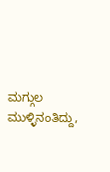ಮಗ್ಗುಲ ಮುಳ್ಳಿನಂತಿದ್ದು,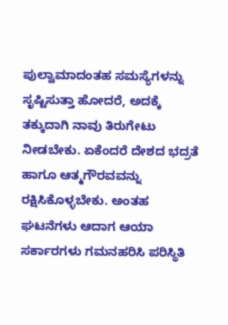ಪುಲ್ವಾಮಾದಂತಹ ಸಮಸ್ಯೆಗಳನ್ನು ಸೃಷ್ಟಿಸುತ್ತಾ ಹೋದರೆ, ಅದಕ್ಕೆ ತಕ್ಕುದಾಗಿ ನಾವು ತಿರುಗೇಟು ನೀಡಬೇಕು. ಏಕೆಂದರೆ ದೇಶದ ಭದ್ರತೆ ಹಾಗೂ ಆತ್ಮಗೌರವವನ್ನು ರಕ್ಷಿಸಿಕೊಳ್ಳಬೇಕು. ಅಂತಹ ಘಟನೆಗಳು ಆದಾಗ ಆಯಾ ಸರ್ಕಾರಗಳು ಗಮನಹರಿಸಿ ಪರಿಸ್ಥಿತಿ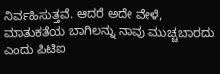ನಿರ್ವಹಿಸುತ್ತವೆ. ಆದರೆ ಅದೇ ವೇಳೆ, ಮಾತುಕತೆಯ ಬಾಗಿಲನ್ನು ನಾವು ಮುಚ್ಚಬಾರದು ಎಂದು ಪಿಟಿಐ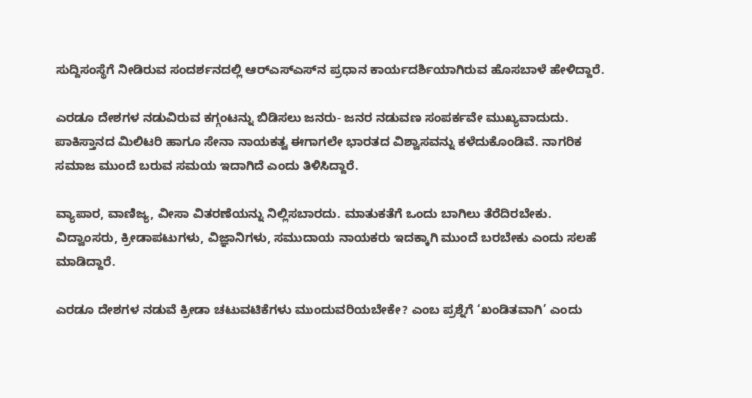ಸುದ್ದಿಸಂಸ್ಥೆಗೆ ನೀಡಿರುವ ಸಂದರ್ಶನದಲ್ಲಿ ಆರ್‌ಎಸ್‌ಎಸ್‌ನ ಪ್ರಧಾನ ಕಾರ್ಯದರ್ಶಿಯಾಗಿರುವ ಹೊಸಬಾಳೆ ಹೇಳಿದ್ದಾರೆ.

ಎರಡೂ ದೇಶಗಳ ನಡುವಿರುವ ಕಗ್ಗಂಟನ್ನು ಬಿಡಿಸಲು ಜನರು- ಜನರ ನಡುವಣ ಸಂಪರ್ಕವೇ ಮುಖ್ಯವಾದುದು. ಪಾಕಿಸ್ತಾನದ ಮಿಲಿಟರಿ ಹಾಗೂ ಸೇನಾ ನಾಯಕತ್ವ ಈಗಾಗಲೇ ಭಾರತದ ವಿಶ್ವಾಸವನ್ನು ಕಳೆದುಕೊಂಡಿವೆ. ನಾಗರಿಕ ಸಮಾಜ ಮುಂದೆ ಬರುವ ಸಮಯ ಇದಾಗಿದೆ ಎಂದು ತಿಳಿಸಿದ್ದಾರೆ.

ವ್ಯಾಪಾರ, ವಾಣಿಜ್ಯ, ವೀಸಾ ವಿತರಣೆಯನ್ನು ನಿಲ್ಲಿಸಬಾರದು. ಮಾತುಕತೆಗೆ ಒಂದು ಬಾಗಿಲು ತೆರೆದಿರಬೇಕು. ವಿದ್ವಾಂಸರು, ಕ್ರೀಡಾಪಟುಗಳು, ವಿಜ್ಞಾನಿಗಳು, ಸಮುದಾಯ ನಾಯಕರು ಇದಕ್ಕಾಗಿ ಮುಂದೆ ಬರಬೇಕು ಎಂದು ಸಲಹೆ ಮಾಡಿದ್ದಾರೆ.

ಎರಡೂ ದೇಶಗಳ ನಡುವೆ ಕ್ರೀಡಾ ಚಟುವಟಿಕೆಗಳು ಮುಂದುವರಿಯಬೇಕೇ? ಎಂಬ ಪ್ರಶ್ನೆಗೆ ‘ಖಂಡಿತವಾಗಿ’ ಎಂದು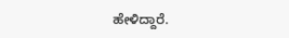ಹೇಳಿದ್ದಾರೆ.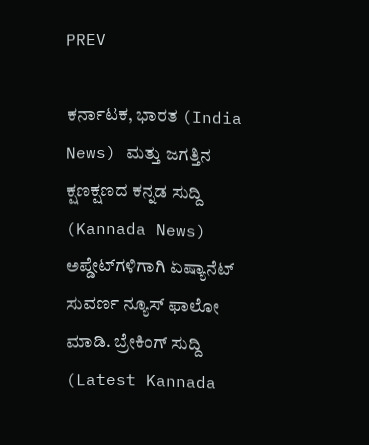PREV

ಕರ್ನಾಟಕ, ಭಾರತ (India News) ಮತ್ತು ಜಗತ್ತಿನ ಕ್ಷಣಕ್ಷಣದ ಕನ್ನಡ ಸುದ್ದಿ (Kannada News) ಅಪ್ಡೇಟ್‌ಗಳಿಗಾಗಿ ಏಷ್ಯಾನೆಟ್ ಸುವರ್ಣ ನ್ಯೂಸ್‌ ಫಾಲೋ ಮಾಡಿ. ಬ್ರೇಕಿಂಗ್ ಸುದ್ದಿ (Latest Kannada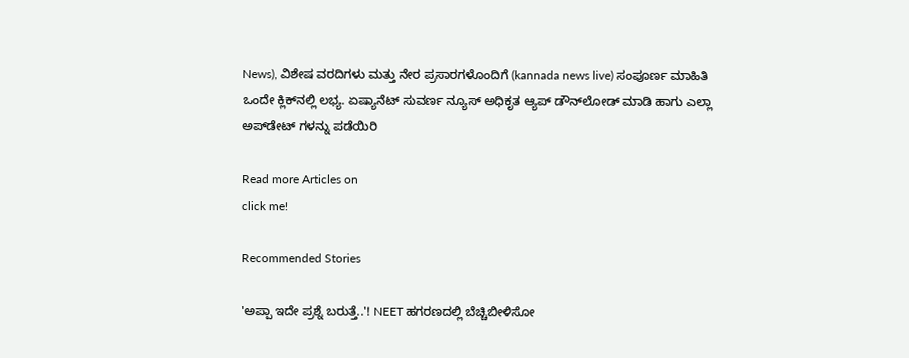News), ವಿಶೇಷ ವರದಿಗಳು ಮತ್ತು ನೇರ ಪ್ರಸಾರಗಳೊಂದಿಗೆ (kannada news live) ಸಂಪೂರ್ಣ ಮಾಹಿತಿ ಒಂದೇ ಕ್ಲಿಕ್‌ನಲ್ಲಿ ಲಭ್ಯ. ಏಷ್ಯಾನೆಟ್ ಸುವರ್ಣ ನ್ಯೂಸ್ ಅಧಿಕೃತ ಆ್ಯಪ್ ಡೌನ್‌ಲೋಡ್ ಮಾಡಿ ಹಾಗು ಎಲ್ಲಾ ಅಪ್‌ಡೇಟ್ ಗಳನ್ನು ಪಡೆಯಿರಿ

Read more Articles on
click me!

Recommended Stories

'ಅಪ್ಪಾ ಇದೇ ಪ್ರಶ್ನೆ ಬರುತ್ತೆ..'! NEET ಹಗರಣದಲ್ಲಿ ಬೆಚ್ಚಿಬೀಳಿಸೋ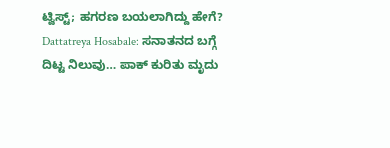ಟ್ವಿಸ್ಟ್; ಹಗರಣ ಬಯಲಾಗಿದ್ದು ಹೇಗೆ?
Dattatreya Hosabale: ಸನಾತನದ ಬಗ್ಗೆ ದಿಟ್ಟ ನಿಲುವು… ಪಾಕ್ ಕುರಿತು ಮೃದು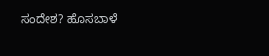ಸಂದೇಶ? ಹೊಸಬಾಳೆ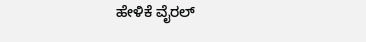ಹೇಳಿಕೆ ವೈರಲ್